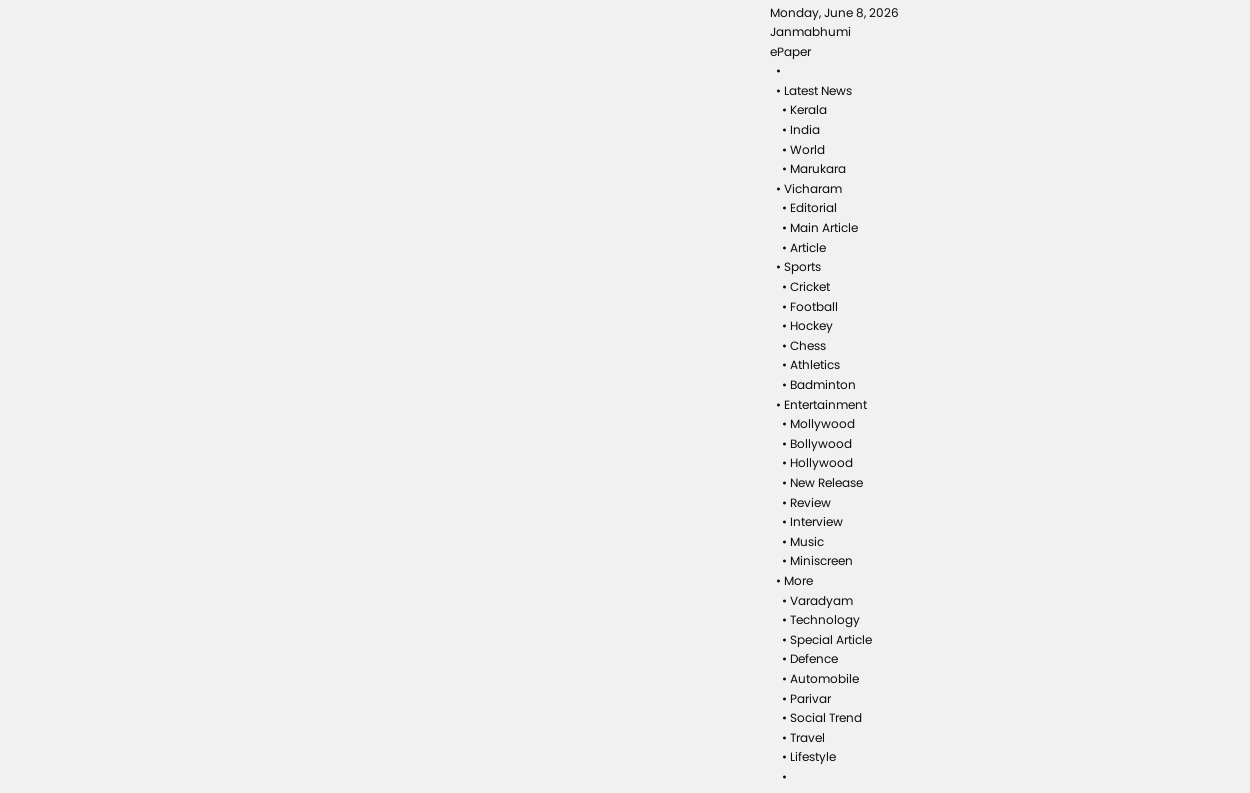Monday, June 8, 2026
Janmabhumi
ePaper
  •
  • Latest News
    • Kerala
    • India
    • World
    • Marukara
  • Vicharam
    • Editorial
    • Main Article
    • Article
  • Sports
    • Cricket
    • Football
    • Hockey
    • Chess
    • Athletics
    • Badminton
  • Entertainment
    • Mollywood
    • Bollywood
    • Hollywood
    • New Release
    • Review
    • Interview
    • Music
    • Miniscreen
  • More
    • Varadyam
    • Technology
    • Special Article
    • Defence
    • Automobile
    • Parivar
    • Social Trend
    • Travel
    • Lifestyle
    •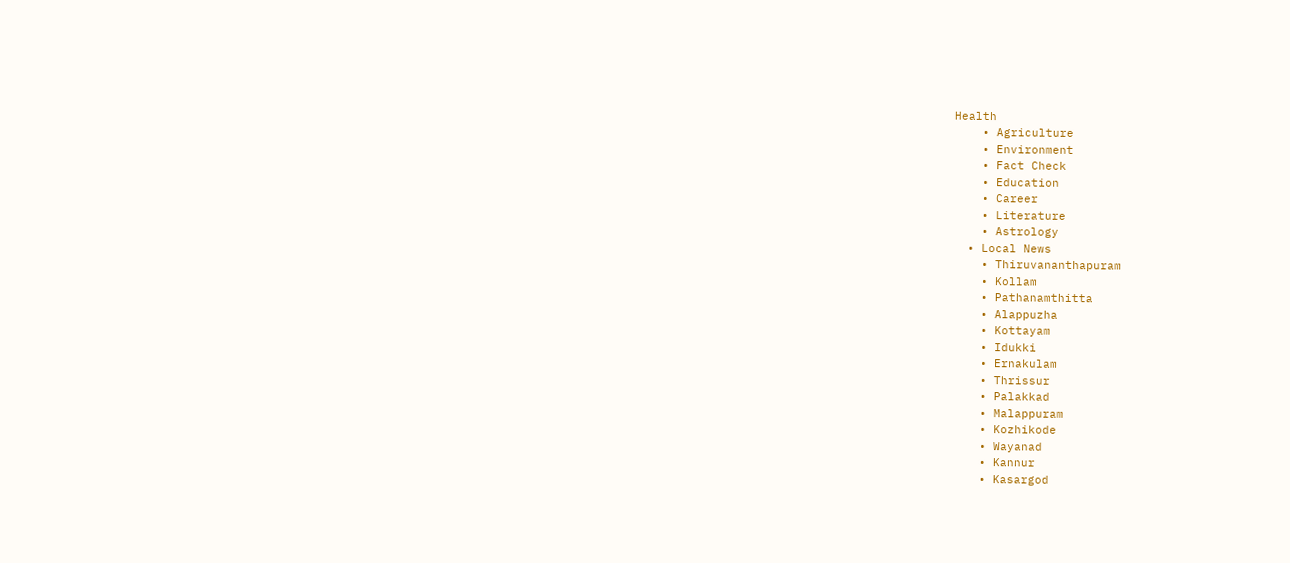Health
    • Agriculture
    • Environment
    • Fact Check
    • Education
    • Career
    • Literature
    • Astrology
  • Local News
    • Thiruvananthapuram
    • Kollam
    • Pathanamthitta
    • Alappuzha
    • Kottayam
    • Idukki
    • Ernakulam
    • Thrissur
    • Palakkad
    • Malappuram
    • Kozhikode
    • Wayanad
    • Kannur
    • Kasargod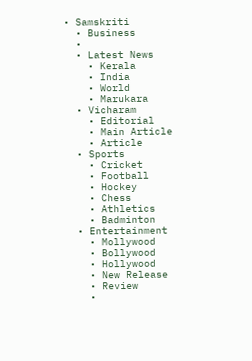• Samskriti
  • Business
  •
  • Latest News
    • Kerala
    • India
    • World
    • Marukara
  • Vicharam
    • Editorial
    • Main Article
    • Article
  • Sports
    • Cricket
    • Football
    • Hockey
    • Chess
    • Athletics
    • Badminton
  • Entertainment
    • Mollywood
    • Bollywood
    • Hollywood
    • New Release
    • Review
    •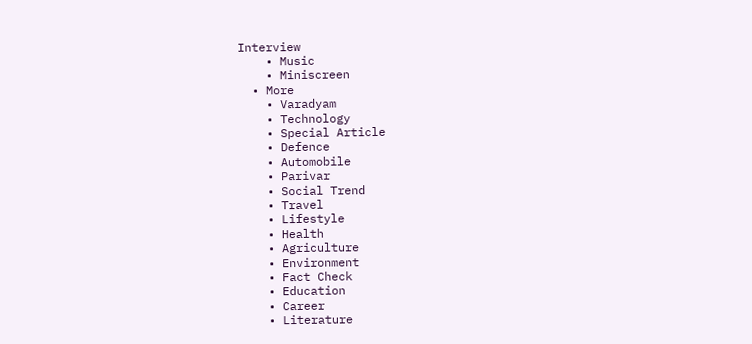Interview
    • Music
    • Miniscreen
  • More
    • Varadyam
    • Technology
    • Special Article
    • Defence
    • Automobile
    • Parivar
    • Social Trend
    • Travel
    • Lifestyle
    • Health
    • Agriculture
    • Environment
    • Fact Check
    • Education
    • Career
    • Literature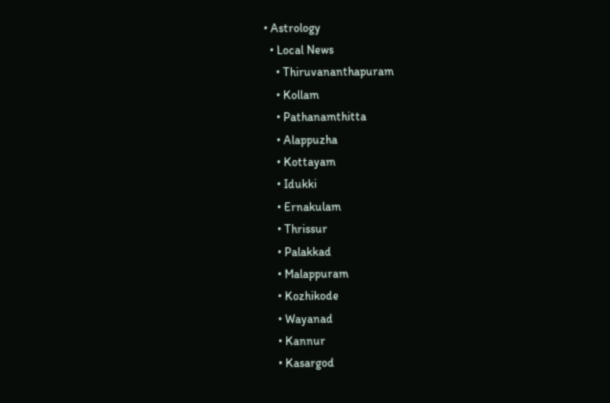• Astrology
  • Local News
    • Thiruvananthapuram
    • Kollam
    • Pathanamthitta
    • Alappuzha
    • Kottayam
    • Idukki
    • Ernakulam
    • Thrissur
    • Palakkad
    • Malappuram
    • Kozhikode
    • Wayanad
    • Kannur
    • Kasargod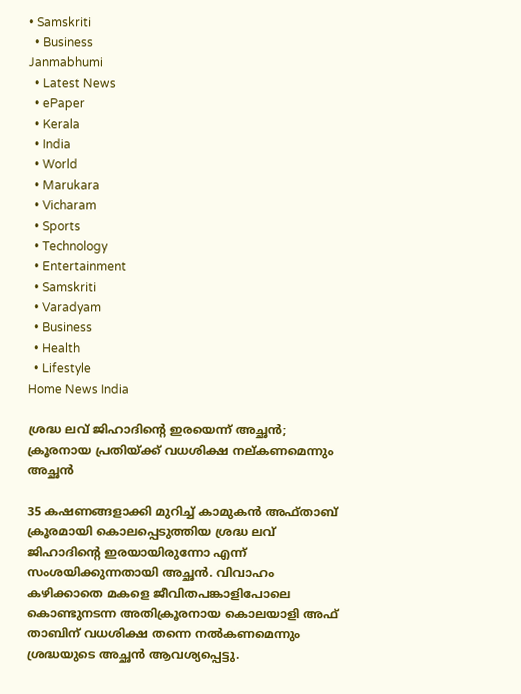• Samskriti
  • Business
Janmabhumi
  • Latest News
  • ePaper
  • Kerala
  • India
  • World
  • Marukara
  • Vicharam
  • Sports
  • Technology
  • Entertainment
  • Samskriti
  • Varadyam
  • Business
  • Health
  • Lifestyle
Home News India

ശ്രദ്ധ ലവ് ജിഹാദിന്റെ ഇരയെന്ന് അച്ഛന്‍; ക്രൂരനായ പ്രതിയ്‌ക്ക് വധശിക്ഷ നല‍്കണമെന്നും അച്ഛന്‍

35 കഷണങ്ങളാക്കി മുറിച്ച് കാമുകന്‍ അഫ്താബ് ക്രൂരമായി കൊലപ്പെടുത്തിയ ശ്രദ്ധ ലവ് ജിഹാദിന്റെ ഇരയായിരുന്നോ എന്ന് സംശയിക്കുന്നതായി അച്ഛന്‍. വിവാഹം കഴിക്കാതെ മകളെ ജീവിതപങ്കാളിപോലെ കൊണ്ടുനടന്ന അതിക്രൂരനായ കൊലയാളി അഫ് താബിന് വധശിക്ഷ തന്നെ നല്‍കണമെന്നും ശ്രദ്ധയുടെ അച്ഛന്‍ ആവശ്യപ്പെട്ടു.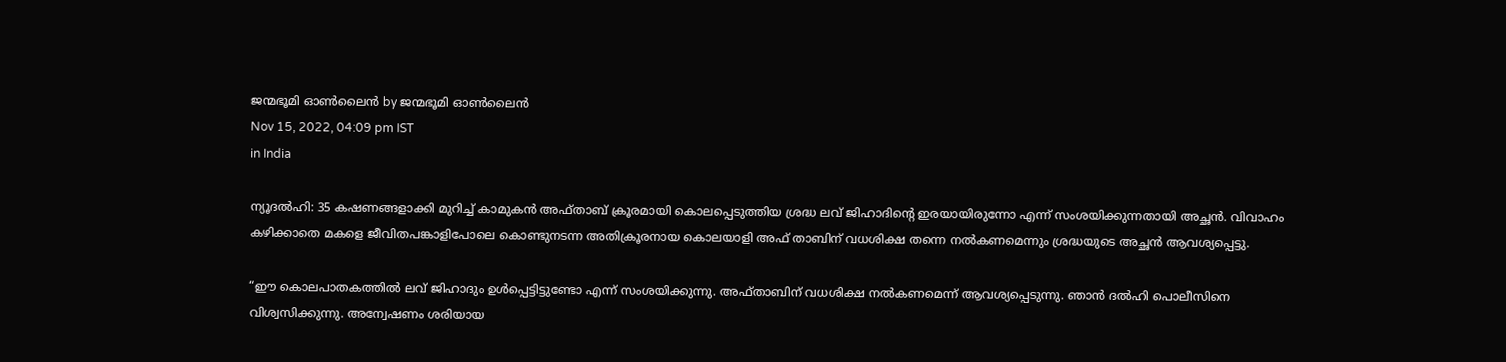ജന്മഭൂമി ഓണ്‍ലൈന്‍ by ജന്മഭൂമി ഓണ്‍ലൈന്‍
Nov 15, 2022, 04:09 pm IST
in India

ന്യൂദല്‍ഹി: 35 കഷണങ്ങളാക്കി മുറിച്ച് കാമുകന്‍ അഫ്താബ് ക്രൂരമായി കൊലപ്പെടുത്തിയ ശ്രദ്ധ ലവ് ജിഹാദിന്റെ ഇരയായിരുന്നോ എന്ന് സംശയിക്കുന്നതായി അച്ഛന്‍. വിവാഹം കഴിക്കാതെ മകളെ ജീവിതപങ്കാളിപോലെ കൊണ്ടുനടന്ന അതിക്രൂരനായ കൊലയാളി അഫ് താബിന് വധശിക്ഷ തന്നെ നല്‍കണമെന്നും ശ്രദ്ധയുടെ അച്ഛന്‍ ആവശ്യപ്പെട്ടു.

“ഈ കൊലപാതകത്തില്‍ ലവ് ജിഹാദും ഉള്‍പ്പെട്ടിട്ടുണ്ടോ എന്ന് സംശയിക്കുന്നു. അഫ്താബിന് വധശിക്ഷ നല്‍കണമെന്ന് ആവശ്യപ്പെടുന്നു. ഞാന്‍ ദല്‍ഹി പൊലീസിനെ വിശ്വസിക്കുന്നു. അന്വേഷണം ശരിയായ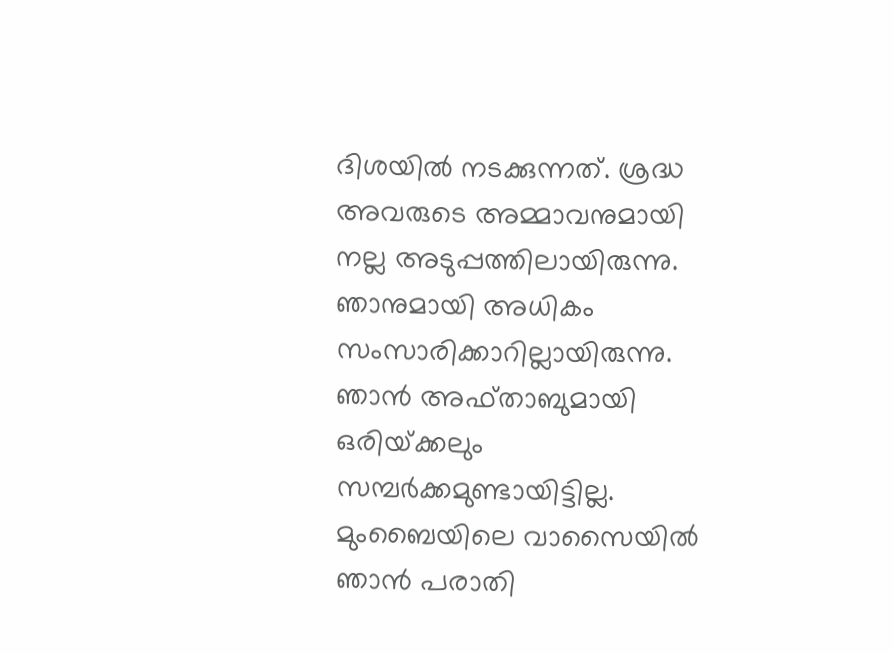ദിശയില്‍ നടക്കുന്നത്. ശ്രദ്ധ അവരുടെ അമ്മാവനുമായി നല്ല അടുപ്പത്തിലായിരുന്നു. ഞാനുമായി അധികം സംസാരിക്കാറില്ലായിരുന്നു. ഞാന്‍ അഫ്താബുമായി ഒരിയ്‌ക്കലും സമ്പര്‍ക്കമുണ്ടായിട്ടില്ല. മുംബൈയിലെ വാസൈയില്‍ ഞാന്‍ പരാതി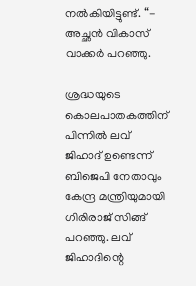നല്‍കിയിട്ടുണ്ട്. “- അച്ഛന്‍ വികാസ് വാക്കര്‍ പറഞ്ഞു.

ശ്രദ്ധയുടെ കൊലപാതകത്തിന് പിന്നില്‍ ലവ് ജിഹാദ് ഉണ്ടെന്ന് ബിജെപി നേതാവും കേന്ദ്ര മന്ത്രിയുമായി ഗിരിരാജ് സിങ്ങ് പറഞ്ഞു. ലവ് ജിഹാദിന്റെ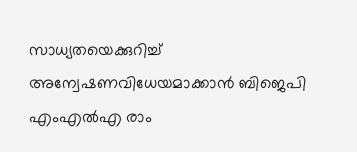സാധ്യതയെക്കുറിച്ച് അന്വേഷണവിധേയമാക്കാന്‍ ബിജെപി എംഎല്‍എ രാം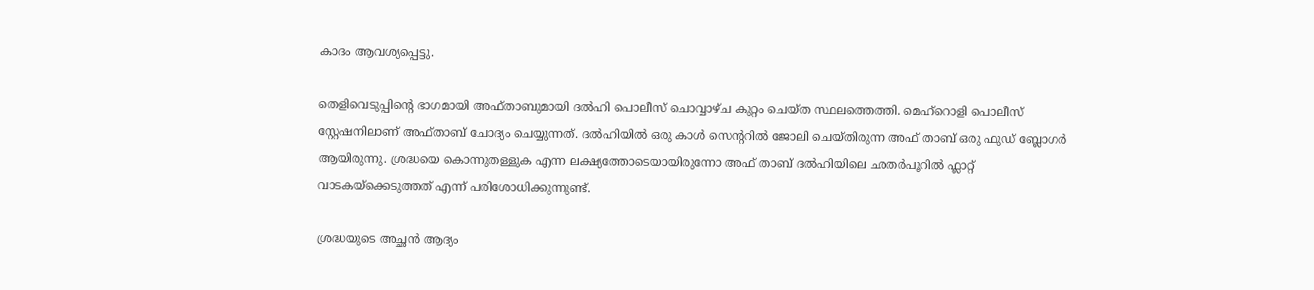കാദം ആവശ്യപ്പെട്ടു.

തെളിവെടുപ്പിന്റെ ഭാഗമായി അഫ്താബുമായി ദല്‍ഹി പൊലീസ് ചൊവ്വാഴ്ച കുറ്റം ചെയ്ത സ്ഥലത്തെത്തി. മെഹ്റൊളി പൊലീസ് സ്റ്റേഷനിലാണ് അഫ്താബ് ചോദ്യം ചെയ്യുന്നത്. ദല്‍ഹിയില്‍ ഒരു കാള്‍ സെന്‍ററില്‍ ജോലി ചെയ്തിരുന്ന അഫ് താബ് ഒരു ഫുഡ് ബ്ലോഗര്‍ ആയിരുന്നു. ശ്രദ്ധയെ കൊന്നുതള്ളുക എന്ന ലക്ഷ്യത്തോടെയായിരുന്നോ അഫ് താബ് ദല്‍ഹിയിലെ ഛതര്‍പൂറില്‍ ഫ്ലാറ്റ് വാടകയ്‌ക്കെടുത്തത് എന്ന് പരിശോധിക്കുന്നുണ്ട്.

ശ്രദ്ധയുടെ അച്ഛന്‍ ആദ്യം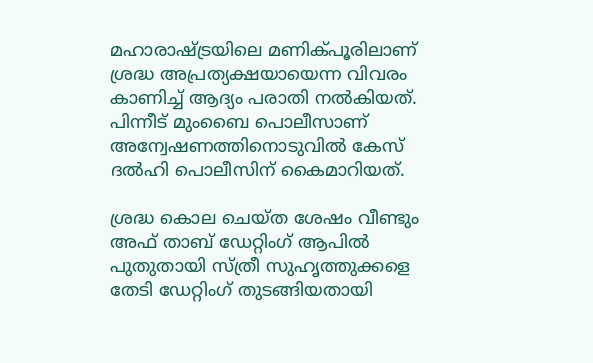മഹാരാഷ്‌ട്രയിലെ മണിക്പൂരിലാണ് ശ്രദ്ധ അപ്രത്യക്ഷയായെന്ന വിവരം കാണിച്ച് ആദ്യം പരാതി നല്‍കിയത്. പിന്നീട് മുംബൈ പൊലീസാണ് അന്വേഷണത്തിനൊടുവില്‍ കേസ് ദല്‍ഹി പൊലീസിന് കൈമാറിയത്.

ശ്രദ്ധ കൊല ചെയ്ത ശേഷം വീണ്ടും അഫ് താബ് ഡേറ്റിംഗ് ആപില്‍ പുതുതായി സ്ത്രീ സുഹൃത്തുക്കളെ തേടി ഡേറ്റിംഗ് തുടങ്ങിയതായി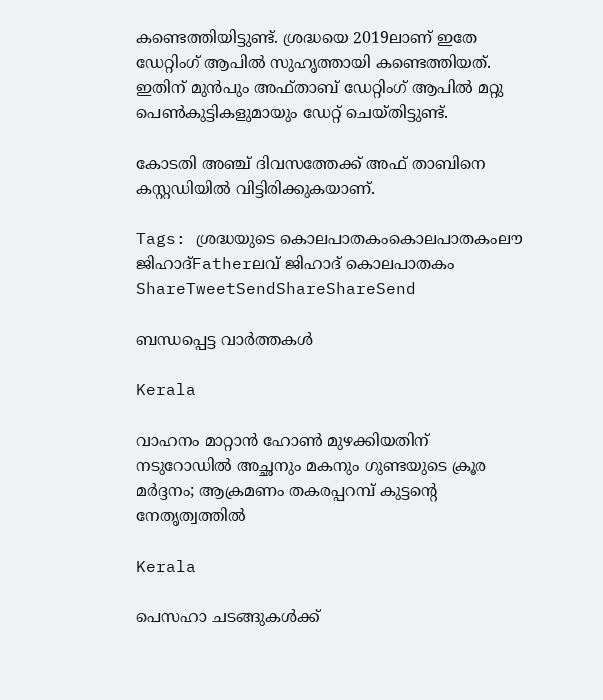കണ്ടെത്തിയിട്ടുണ്ട്. ശ്രദ്ധയെ 2019ലാണ് ഇതേ ഡേറ്റിംഗ് ആപില്‍ സുഹൃത്തായി കണ്ടെത്തിയത്. ഇതിന് മുന്‍പും അഫ്താബ് ഡേറ്റിംഗ് ആപില്‍ മറ്റു പെണ്‍കുട്ടികളുമായും ഡേറ്റ് ചെയ്തിട്ടുണ്ട്.

കോടതി അഞ്ച് ദിവസത്തേക്ക് അഫ് താബിനെ കസ്റ്റഡിയില്‍ വിട്ടിരിക്കുകയാണ്.

Tags: ശ്രദ്ധയുടെ കൊലപാതകംകൊലപാതകംലൗ ജിഹാദ്Fatherലവ് ജിഹാദ് കൊലപാതകം
ShareTweetSendShareShareSend

ബന്ധപ്പെട്ട വാര്‍ത്തകള്‍

Kerala

വാഹനം മാറ്റാൻ ഹോൺ മുഴക്കിയതിന് നടുറോഡിൽ അച്ഛനും മകനും ഗുണ്ടയുടെ ക്രൂര മർദ്ദനം; ആക്രമണം തകരപ്പറമ്പ് കുട്ടന്റെ നേതൃത്വത്തിൽ

Kerala

പെസഹാ ചടങ്ങുകള്‍ക്ക്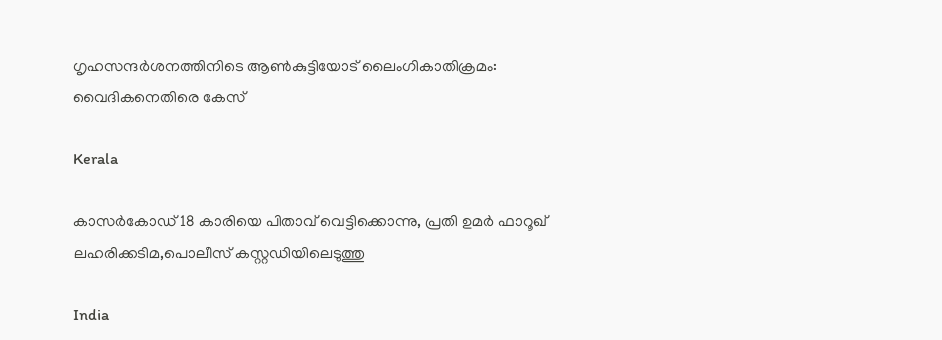ഗൃഹസന്ദര്‍ശനത്തിനിടെ ആണ്‍കുട്ടിയോട് ലൈംഗികാതിക്രമം: വൈദികനെതിരെ കേസ്

Kerala

കാസര്‍കോഡ് 18 കാരിയെ പിതാവ് വെട്ടിക്കൊന്നു, പ്രതി ഉമര്‍ ഫാറൂഖ് ലഹരിക്കടിമ,പൊലീസ് കസ്റ്റഡിയിലെടുത്തു

India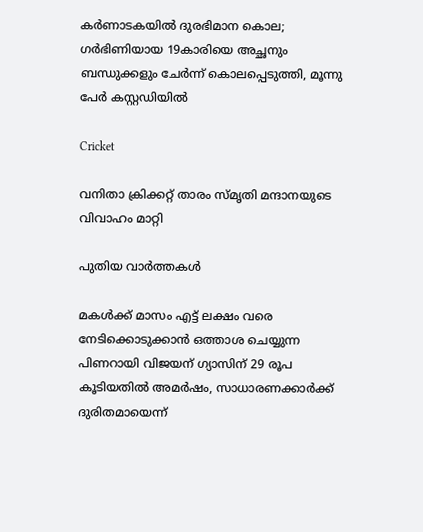കർണാടകയിൽ ദുരഭിമാന കൊല; ഗർഭിണിയായ 19കാരിയെ അച്ഛനും ബന്ധുക്കളും ചേർന്ന് കൊലപ്പെടുത്തി, മൂന്നു പേർ കസ്റ്റഡിയിൽ

Cricket

വനിതാ ക്രിക്കറ്റ് താരം സ്മൃതി മന്ദാനയുടെ വിവാഹം മാറ്റി

പുതിയ വാര്‍ത്തകള്‍

മകള്‍ക്ക് മാസം എട്ട് ലക്ഷം വരെ നേടിക്കൊടുക്കാന്‍ ഒത്താശ ചെയ്യുന്ന പിണറായി വിജയന് ഗ്യാസിന് 29 രൂപ കൂടിയതില്‍ അമര്‍ഷം, സാധാരണക്കാര്‍ക്ക് ദുരിതമായെന്ന്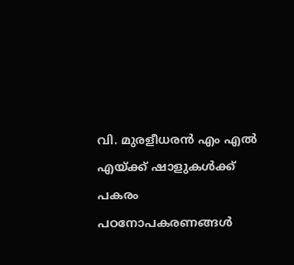വി. മുരളീധരന്‍ എം എല്‍ എയ്‌ക്ക് ഷാളുകള്‍ക്ക് പകരം പഠനോപകരണങ്ങള്‍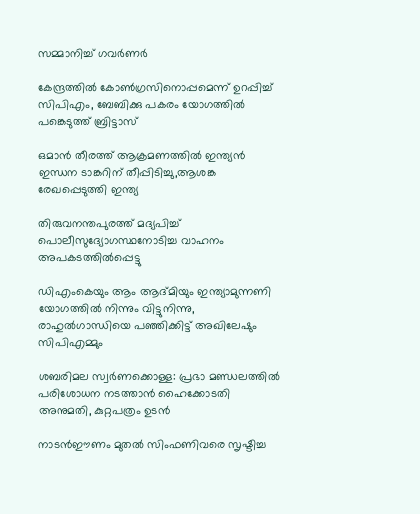സമ്മാനിച്ച് ഗവര്‍ണര്‍

കേന്ദ്രത്തില്‍ കോണ്‍ഗ്രസിനൊപ്പമെന്ന് ഉറപ്പിച്ച് സിപിഎം, ബേബിക്കു പകരം യോഗത്തില്‍ പങ്കെടുത്ത് ബ്രിട്ടാസ്

ഒമാന്‍ തീരത്ത് ആക്രമണത്തില്‍ ഇന്ത്യന്‍ ഇന്ധന ടാങ്കറിന് തീപ്പിടിച്ചു,ആശങ്ക രേഖപ്പെടുത്തി ഇന്ത്യ

തിരുവനന്തപുരത്ത് മദ്യപിച്ച് പൊലീസുദ്യോഗസ്ഥനോടിച്ച വാഹനം അപകടത്തില്‍പ്പെട്ടു

ഡിഎംകെയും ആം ആദ്മിയും ഇന്ത്യാമുന്നണി യോഗത്തില്‍ നിന്നും വിട്ടുനിന്നു, രാഹുല്‍ഗാന്ധിയെ പഞ്ഞിക്കിട്ട് അഖിലേഷും സിപിഎമ്മും

ശബരിമല സ്വര്‍ണക്കൊള്ള: പ്രഭാ മണ്ഡലത്തില്‍ പരിശോധന നടത്താന്‍ ഹൈക്കോടതി അനുമതി, കുറ്റപത്രം ഉടന്‍

നാടന്‍ഈണം മുതല്‍ സിംഫണിവരെ സൃഷ്ടിച്ച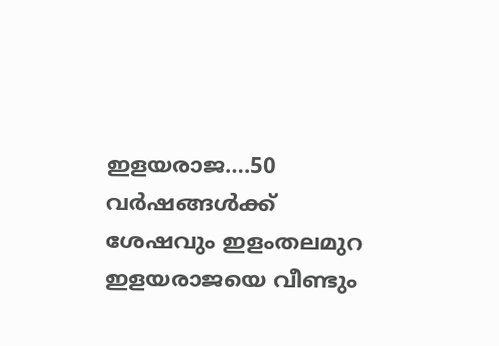ഇളയരാജ….50 വര്‍ഷങ്ങള്‍ക്ക് ശേഷവും ഇളംതലമുറ ഇളയരാജയെ വീണ്ടും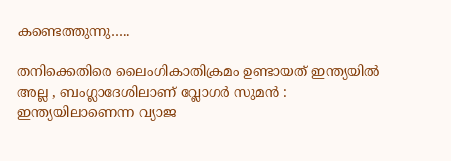കണ്ടെത്തുന്നു…..

തനിക്കെതിരെ ലൈംഗികാതിക്രമം ഉണ്ടായത് ഇന്ത്യയിൽ അല്ല , ബംഗ്ലാദേശിലാണ് വ്ലോഗർ സുമൻ : ഇന്ത്യയിലാണെന്ന വ്യാജ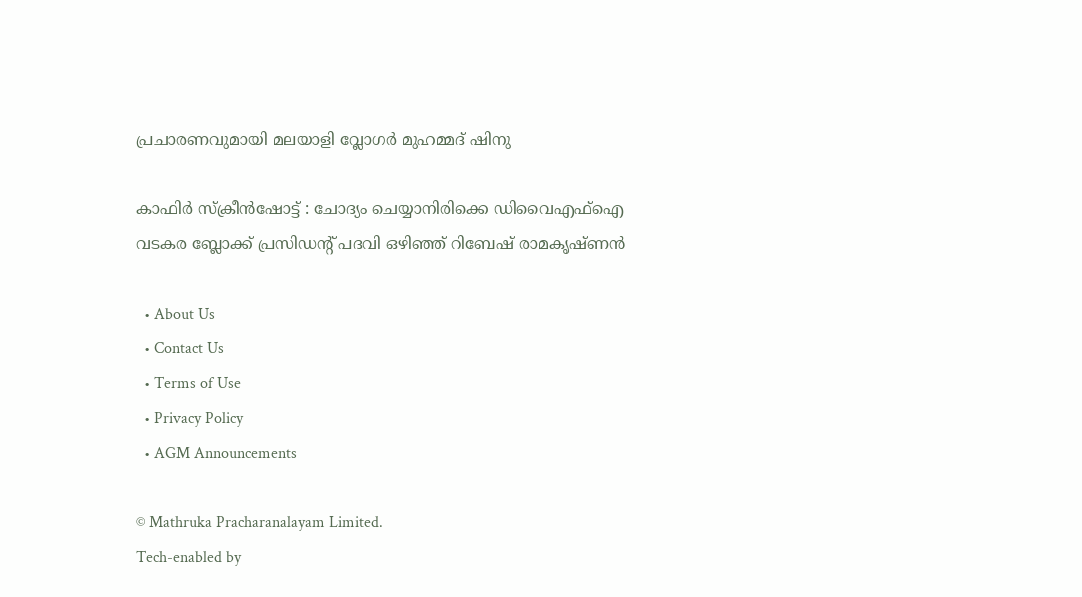പ്രചാരണവുമായി മലയാളി വ്ലോഗർ മുഹമ്മദ് ഷിനു

കാഫിര്‍ സ്‌ക്രീന്‍ഷോട്ട് : ചോദ്യം ചെയ്യാനിരിക്കെ ഡിവൈഎഫ്‌ഐ വടകര ബ്ലോക്ക് പ്രസിഡന്റ് പദവി ഒഴിഞ്ഞ് റിബേഷ് രാമകൃഷ്ണന്‍

  • About Us
  • Contact Us
  • Terms of Use
  • Privacy Policy
  • AGM Announcements

© Mathruka Pracharanalayam Limited.
Tech-enabled by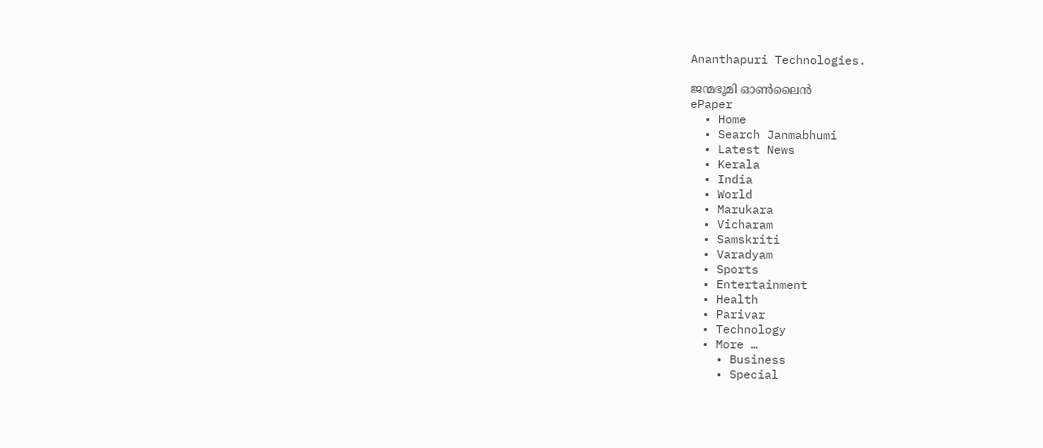Ananthapuri Technologies.

ജന്മഭൂമി ഓണ്‍ലൈന്‍
ePaper
  • Home
  • Search Janmabhumi
  • Latest News
  • Kerala
  • India
  • World
  • Marukara
  • Vicharam
  • Samskriti
  • Varadyam
  • Sports
  • Entertainment
  • Health
  • Parivar
  • Technology
  • More …
    • Business
    • Special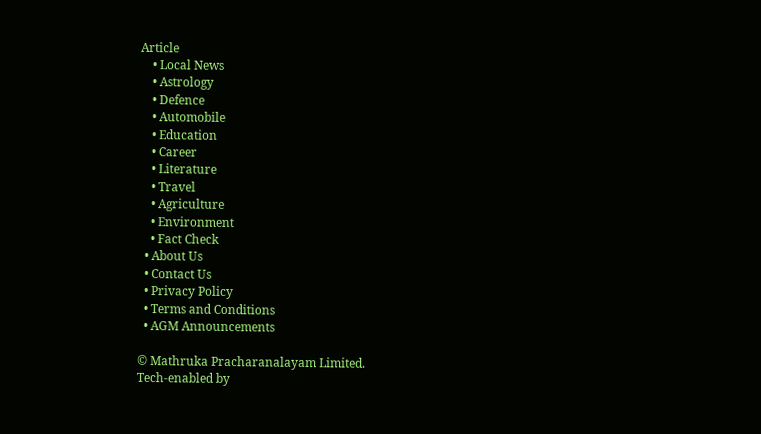Article
    • Local News
    • Astrology
    • Defence
    • Automobile
    • Education
    • Career
    • Literature
    • Travel
    • Agriculture
    • Environment
    • Fact Check
  • About Us
  • Contact Us
  • Privacy Policy
  • Terms and Conditions
  • AGM Announcements

© Mathruka Pracharanalayam Limited.
Tech-enabled by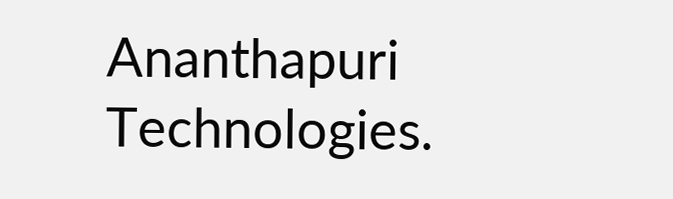Ananthapuri Technologies.